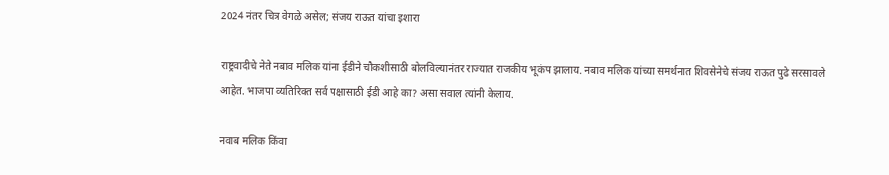2024 नंतर चित्र वेगळे असेल; संजय राऊत यांचा इशारा

राष्ट्रवादीचे नेते नबाव मलिक यांना ईडीने चौकशीसाठी बोलविल्यानंतर राज्यात राजकीय भूकंप झालाय. नबाव मलिक यांच्या समर्थनात शिवसेनेचे संजय राऊत पुढे सरसावले आहेत. भाजपा व्यतिरिक्त सर्व पक्षासाठी ईडी आहे का? असा सवाल त्यांनी केलाय.

नवाब मलिक किंवा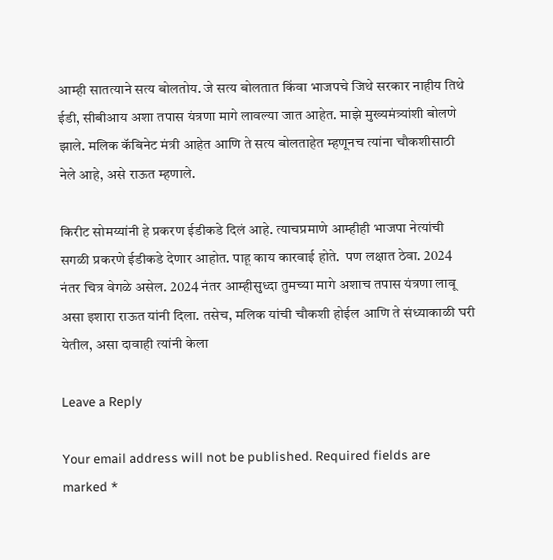आम्ही सातत्याने सत्य बोलतोय. जे सत्य बोलतात किंवा भाजपचे जिथे सरकार नाहीय तिथे ईडी, सीबीआय अशा तपास यंत्रणा मागे लावल्या जात आहेत. माझे मुख्यमंत्र्यांशी बोलणे झाले. मलिक कॅबिनेट मंत्री आहेत आणि ते सत्य बोलताहेत म्हणूनच त्यांना चौकशीसाठी नेले आहे, असे राऊत म्हणाले.

किरीट सोमय्यांनी हे प्रकरण ईडीकडे दिलं आहे. त्याचप्रमाणे आम्हीही भाजपा नेत्यांची सगळी प्रकरणे ईडीकडे देणार आहोत. पाहू काय कारवाई होते.  पण लक्षात ठेवा. 2024 नंतर चित्र वेगळे असेल. 2024 नंतर आम्हीसुध्दा तुमच्या मागे अशाच तपास यंत्रणा लावू असा इशारा राऊत यांनी दिला. तसेच, मलिक यांची चौकशी होईल आणि ते संध्याकाळी घरी येतील, असा दावाही त्यांनी केला

Leave a Reply

Your email address will not be published. Required fields are marked *